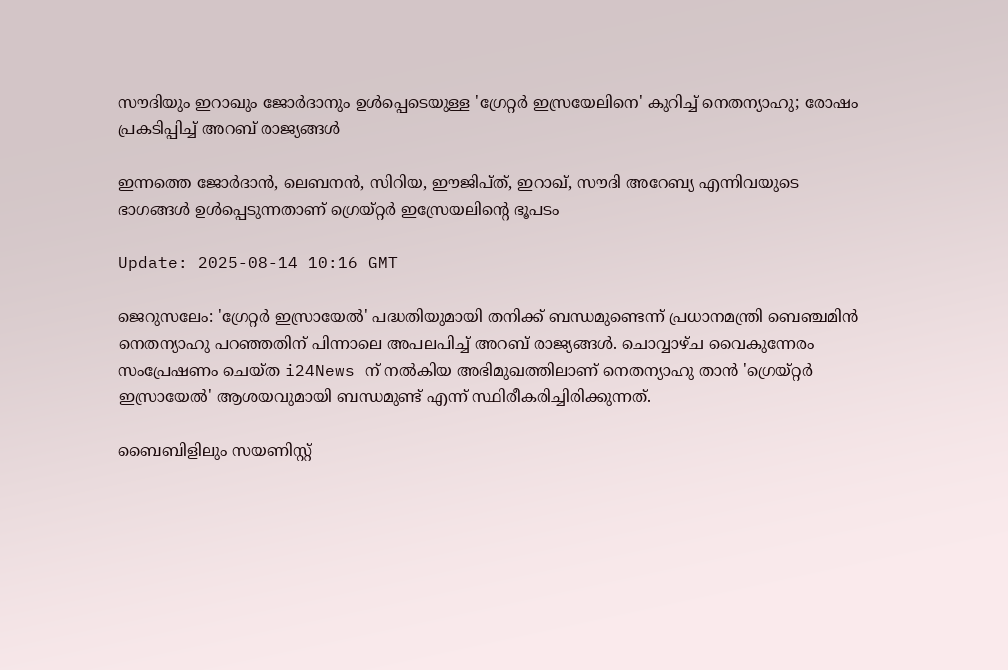സൗദിയും ഇറാഖും ജോർദാനും ഉൾപ്പെടെയുള്ള 'ഗ്രേറ്റർ ഇസ്രയേലിനെ' കുറിച്ച് നെതന്യാഹു; രോഷം പ്രകടിപ്പിച്ച് അറബ് രാജ്യങ്ങൾ

ഇന്നത്തെ ജോർദാൻ, ലെബനൻ, സിറിയ, ഈജിപ്ത്, ഇറാഖ്, സൗദി അറേബ്യ എന്നിവയുടെ ഭാഗങ്ങൾ ഉൾപ്പെടുന്നതാണ് ഗ്രെയ്റ്റർ ഇസ്രേയലിന്റെ ഭൂപടം

Update: 2025-08-14 10:16 GMT

ജെറുസലേം: 'ഗ്രേറ്റർ ഇസ്രായേൽ' പദ്ധതിയുമായി തനിക്ക് ബന്ധമുണ്ടെന്ന് പ്രധാനമന്ത്രി ബെഞ്ചമിൻ നെതന്യാഹു പറഞ്ഞതിന് പിന്നാലെ അപലപിച്ച് അറബ് രാജ്യങ്ങൾ. ചൊവ്വാഴ്ച വൈകുന്നേരം സംപ്രേഷണം ചെയ്ത i24News ന് നൽകിയ അഭിമുഖത്തിലാണ് നെതന്യാഹു താൻ 'ഗ്രെയ്റ്റർ ഇസ്രായേൽ' ആശയവുമായി ബന്ധമുണ്ട് എന്ന് സ്ഥിരീകരിച്ചിരിക്കുന്നത്.

ബൈബിളിലും സയണിസ്റ്റ്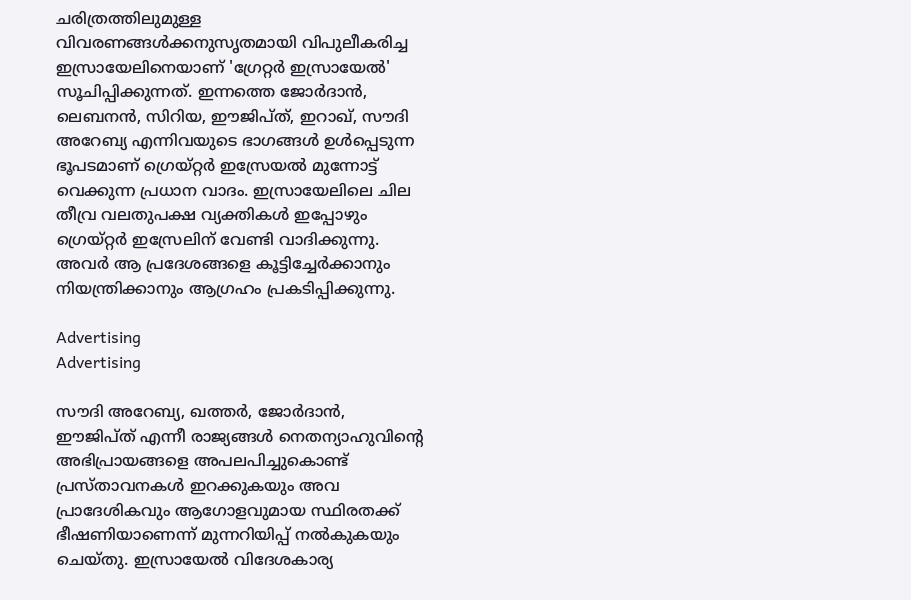ചരിത്രത്തിലുമുള്ള വിവരണങ്ങൾക്കനുസൃതമായി വിപുലീകരിച്ച ഇസ്രായേലിനെയാണ് 'ഗ്രേറ്റർ ഇസ്രായേൽ' സൂചിപ്പിക്കുന്നത്. ഇന്നത്തെ ജോർദാൻ, ലെബനൻ, സിറിയ, ഈജിപ്ത്, ഇറാഖ്, സൗദി അറേബ്യ എന്നിവയുടെ ഭാഗങ്ങൾ ഉൾപ്പെടുന്ന ഭൂപടമാണ് ഗ്രെയ്റ്റർ ഇസ്രേയൽ മുന്നോട്ട് വെക്കുന്ന പ്രധാന വാദം. ഇസ്രായേലിലെ ചില തീവ്ര വലതുപക്ഷ വ്യക്തികൾ ഇപ്പോഴും ഗ്രെയ്റ്റർ ഇസ്രേലിന് വേണ്ടി വാദിക്കുന്നു. അവർ ആ പ്രദേശങ്ങളെ കൂട്ടിച്ചേർക്കാനും നിയന്ത്രിക്കാനും ആഗ്രഹം പ്രകടിപ്പിക്കുന്നു.

Advertising
Advertising

സൗദി അറേബ്യ, ഖത്തർ, ജോർദാൻ, ഈജിപ്ത് എന്നീ രാജ്യങ്ങൾ നെതന്യാഹുവിന്റെ അഭിപ്രായങ്ങളെ അപലപിച്ചുകൊണ്ട് പ്രസ്താവനകൾ ഇറക്കുകയും അവ പ്രാദേശികവും ആഗോളവുമായ സ്ഥിരതക്ക് ഭീഷണിയാണെന്ന് മുന്നറിയിപ്പ് നൽകുകയും ചെയ്തു. ഇസ്രായേൽ വിദേശകാര്യ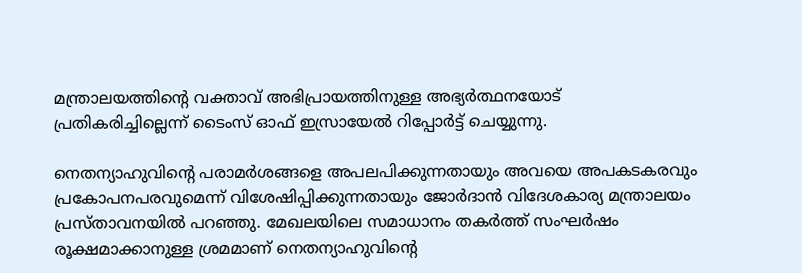മന്ത്രാലയത്തിന്റെ വക്താവ് അഭിപ്രായത്തിനുള്ള അഭ്യർത്ഥനയോട് പ്രതികരിച്ചില്ലെന്ന് ടൈംസ് ഓഫ് ഇസ്രായേൽ റിപ്പോർട്ട് ചെയ്യുന്നു.

നെതന്യാഹുവിന്റെ പരാമർശങ്ങളെ അപലപിക്കുന്നതായും അവയെ അപകടകരവും പ്രകോപനപരവുമെന്ന് വിശേഷിപ്പിക്കുന്നതായും ജോർദാൻ വിദേശകാര്യ മന്ത്രാലയം പ്രസ്താവനയിൽ പറഞ്ഞു. മേഖലയിലെ സമാധാനം തകർത്ത് സംഘർഷം രൂക്ഷമാക്കാനുള്ള ശ്രമമാണ് നെതന്യാഹുവിന്റെ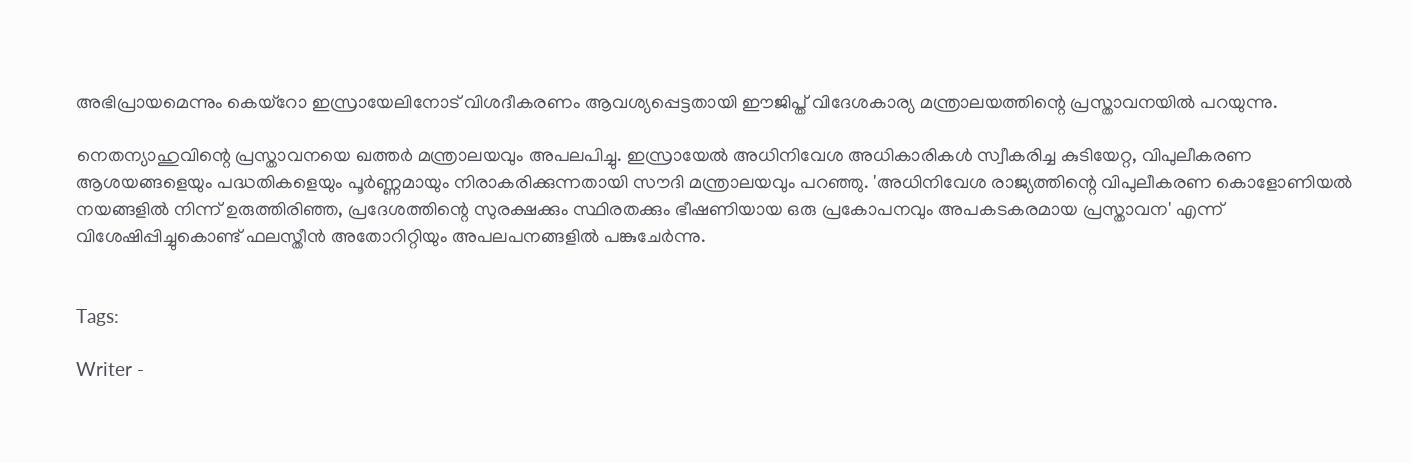അഭിപ്രായമെന്നും കെയ്‌റോ ഇസ്രായേലിനോട് വിശദീകരണം ആവശ്യപ്പെട്ടതായി ഈജിപ്ത് വിദേശകാര്യ മന്ത്രാലയത്തിന്റെ പ്രസ്താവനയിൽ പറയുന്നു.

നെതന്യാഹുവിന്റെ പ്രസ്താവനയെ ഖത്തർ മന്ത്രാലയവും അപലപിച്ചു. ഇസ്രായേൽ അധിനിവേശ അധികാരികൾ സ്വീകരിച്ച കുടിയേറ്റ, വിപുലീകരണ ആശയങ്ങളെയും പദ്ധതികളെയും പൂർണ്ണമായും നിരാകരിക്കുന്നതായി സൗദി മന്ത്രാലയവും പറഞ്ഞു. 'അധിനിവേശ രാജ്യത്തിന്റെ വിപുലീകരണ കൊളോണിയൽ നയങ്ങളിൽ നിന്ന് ഉരുത്തിരിഞ്ഞ, പ്രദേശത്തിന്റെ സുരക്ഷക്കും സ്ഥിരതക്കും ഭീഷണിയായ ഒരു പ്രകോപനവും അപകടകരമായ പ്രസ്താവന' എന്ന് വിശേഷിപ്പിച്ചുകൊണ്ട് ഫലസ്തീൻ അതോറിറ്റിയും അപലപനങ്ങളിൽ പങ്കുചേർന്നു.


Tags:

Writer -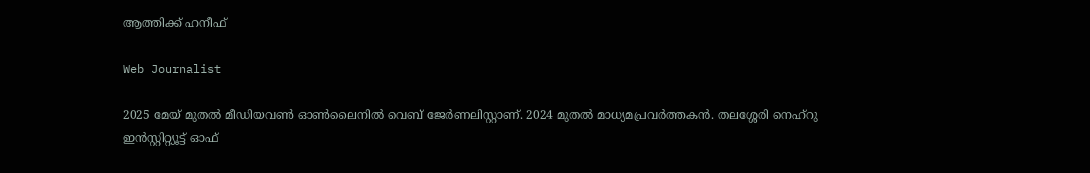ആത്തിക്ക് ഹനീഫ്

Web Journalist

2025 മേയ് മുതൽ മീഡിയവൺ ഓൺലൈനിൽ വെബ് ജേർണലിസ്റ്റാണ്. 2024 മുതൽ മാധ്യമപ്രവർത്തകൻ. തലശ്ശേരി നെഹ്‌റു ഇൻസ്റ്റിറ്റ്യൂട്ട് ഓഫ്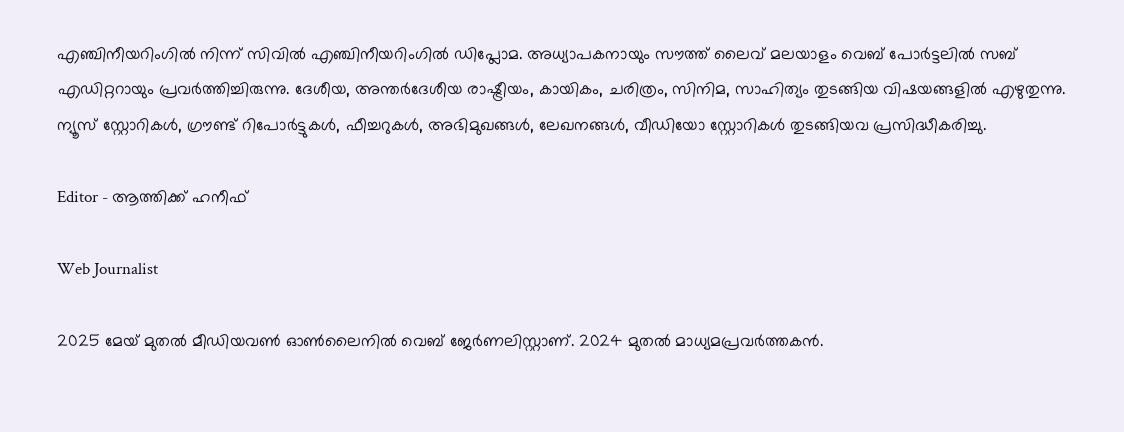എഞ്ചിനീയറിംഗിൽ നിന്ന് സിവിൽ എഞ്ചിനീയറിംഗിൽ ഡിപ്ലോമ. അധ്യാപകനായും സൗത്ത് ലൈവ് മലയാളം വെബ് പോർട്ടലിൽ സബ് എഡിറ്ററായും പ്രവർത്തിച്ചിരുന്നു. ദേശീയ, അന്തർദേശീയ രാഷ്ട്രീയം, കായികം, ചരിത്രം, സിനിമ, സാഹിത്യം തുടങ്ങിയ വിഷയങ്ങളിൽ എഴുതുന്നു. ന്യൂസ് സ്റ്റോറികൾ, ഗ്രൗണ്ട് റിപോർട്ടുകൾ, ഫീച്ചറുകൾ, അഭിമുഖങ്ങൾ, ലേഖനങ്ങൾ, വീഡിയോ സ്റ്റോറികൾ തുടങ്ങിയവ പ്രസിദ്ധീകരിച്ചു.

Editor - ആത്തിക്ക് ഹനീഫ്

Web Journalist

2025 മേയ് മുതൽ മീഡിയവൺ ഓൺലൈനിൽ വെബ് ജേർണലിസ്റ്റാണ്. 2024 മുതൽ മാധ്യമപ്രവർത്തകൻ.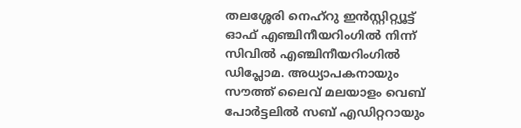തലശ്ശേരി നെഹ്‌റു ഇൻസ്റ്റിറ്റ്യൂട്ട് ഓഫ് എഞ്ചിനീയറിംഗിൽ നിന്ന് സിവിൽ എഞ്ചിനീയറിംഗിൽ ഡിപ്ലോമ. അധ്യാപകനായും സൗത്ത് ലൈവ് മലയാളം വെബ് പോർട്ടലിൽ സബ് എഡിറ്ററായും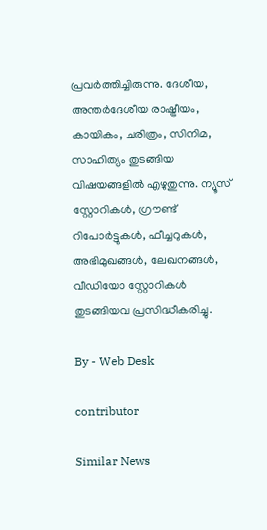പ്രവർത്തിച്ചിരുന്നു. ദേശീയ, അന്തർദേശീയ രാഷ്ട്രീയം, കായികം, ചരിത്രം, സിനിമ, സാഹിത്യം തുടങ്ങിയ വിഷയങ്ങളിൽ എഴുതുന്നു. ന്യൂസ് സ്റ്റോറികൾ, ഗ്രൗണ്ട് റിപോർട്ടുകൾ, ഫീച്ചറുകൾ, അഭിമുഖങ്ങൾ, ലേഖനങ്ങൾ, വീഡിയോ സ്റ്റോറികൾ തുടങ്ങിയവ പ്രസിദ്ധീകരിച്ചു.

By - Web Desk

contributor

Similar News